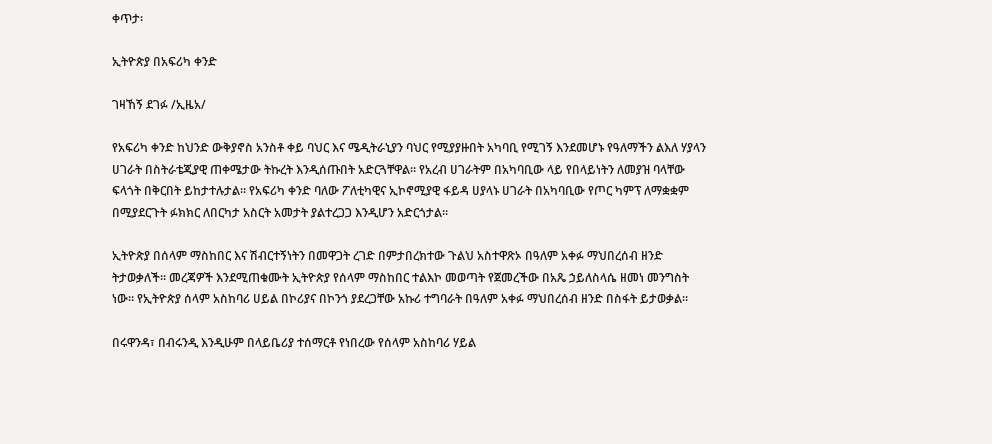ቀጥታ፡

ኢትዮጵያ በአፍሪካ ቀንድ

ገዛኸኝ ደገፉ /ኢዜአ/

የአፍሪካ ቀንድ ከህንድ ውቅያኖስ አንስቶ ቀይ ባህር እና ሜዲትራኒያን ባህር የሚያያዙበት አካባቢ የሚገኝ እንደመሆኑ የዓለማችን ልእለ ሃያላን ሀገራት በስትራቴጂያዊ ጠቀሜታው ትኩረት እንዲሰጡበት አድርጓቸዋል። የአረብ ሀገራትም በአካባቢው ላይ የበላይነትን ለመያዝ ባላቸው ፍላጎት በቅርበት ይከታተሉታል። የአፍሪካ ቀንድ ባለው ፖለቲካዊና ኢኮኖሚያዊ ፋይዳ ሀያላኑ ሀገራት በአካባቢው የጦር ካምፕ ለማቋቋም በሚያደርጉት ፉክክር ለበርካታ አስርት አመታት ያልተረጋጋ እንዲሆን አድርጎታል።

ኢትዮጵያ በሰላም ማስከበር እና ሽብርተኝነትን በመዋጋት ረገድ በምታበረክተው ጉልህ አስተዋጽኦ በዓለም አቀፉ ማህበረሰብ ዘንድ ትታወቃለች። መረጃዎች እንደሚጠቁሙት ኢትዮጵያ የሰላም ማስከበር ተልእኮ መወጣት የጀመረችው በአጼ ኃይለስላሴ ዘመነ መንግስት ነው። የኢትዮጵያ ሰላም አስከባሪ ሀይል በኮሪያና በኮንጎ ያደረጋቸው አኩሪ ተግባራት በዓለም አቀፉ ማህበረሰብ ዘንድ በስፋት ይታወቃል።

በሩዋንዳ፣ በብሩንዲ እንዲሁም በላይቤሪያ ተሰማርቶ የነበረው የሰላም አስከባሪ ሃይል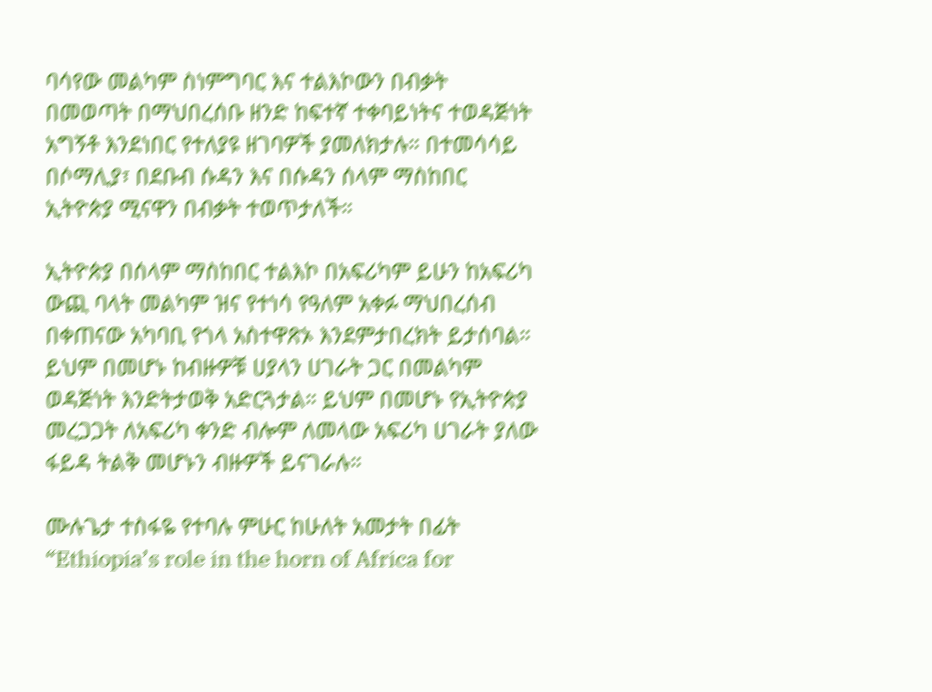ባሳየው መልካም ስነምግባር እና ተልእኮውን በብቃት በመወጣት በማህበረሰቡ ዘንድ ከፍተኛ ተቀባይነትና ተወዳጅነት አግኝቶ እንደነበር የተለያዩ ዘገባዎች ያመለክታሉ። በተመሳሳይ በሶማሊያ፣ በደቡብ ሱዳን እና በሱዳን ሰላም ማስከበር ኢትዮጵያ ሚናዋን በብቃት ተወጥታለች።

ኢትዮጵያ በሰላም ማስከበር ተልእኮ በአፍሪካም ይሁን ከአፍሪካ ውጪ ባላት መልካም ዝና የተነሳ የዓለም አቀፉ ማህበረሰብ በቀጠናው አካባቢ የጎላ አስተዋጽኦ እንደምታበረክት ይታሰባል። ይህም በመሆኑ ከብዙዎቹ ሀያላን ሀገራት ጋር በመልካም ወዳጅነት እንድትታወቅ አድርጓታል። ይህም በመሆኑ የኢትዮጵያ መረጋጋት ለአፍሪካ ቀንድ ብሎም ለመላው አፍሪካ ሀገራት ያለው ፋይዳ ትልቅ መሆኑን ብዙዎች ይናገራሉ።

ሙሉጌታ ተስፋዬ የተባሉ ምሁር ከሁለት አመታት በፊት “Ethiopia’s role in the horn of Africa for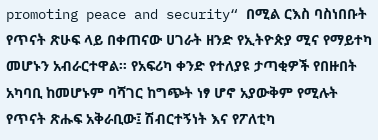promoting peace and security“ በሚል ርእስ ባስነበቡት የጥናት ጽሁፍ ላይ በቀጠናው ሀገራት ዘንድ የኢትዮጵያ ሚና የማይተካ መሆኑን አብራርተዋል። የአፍሪካ ቀንድ የተለያዩ ታጣቂዎች የበዙበት አካባቢ ከመሆኑም ባሻገር ከግጭት ነፃ ሆኖ አያውቅም የሚሉት የጥናት ጽሑፍ አቅራቢው፤ ሽብርተኝነት እና የፖለቲካ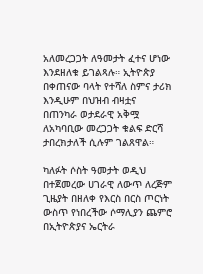አለመረጋጋት ለዓመታት ፈተና ሆነው እንደዘለቁ ይገልጻሉ። ኢትዮጵያ በቀጠናው ባላት የተሻለ ስምና ታሪክ እንዲሁም በህዝብ ብዛቷና በጠንካራ ወታደራዊ አቅሟ ለአካባቢው መረጋጋት ቁልፍ ድርሻ ታበረክታለች ሲሉም ገልጸዋል።

ካለፉት ሶስት ዓመታት ወዲህ በተጀመረው ሀገራዊ ለውጥ ለረጅም ጊዜያት በዘለቀ የእርስ በርስ ጦርነት ውስጥ የነበረችው ሶማሊያን ጨምሮ በኢትዮጵያና ኤርትራ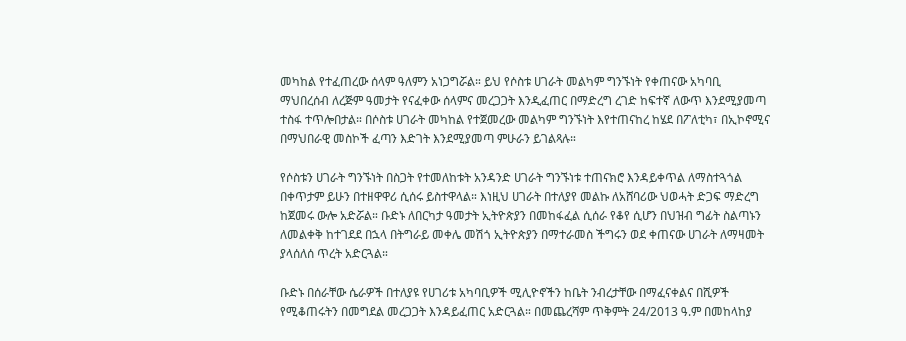መካከል የተፈጠረው ሰላም ዓለምን አነጋግሯል። ይህ የሶስቱ ሀገራት መልካም ግንኙነት የቀጠናው አካባቢ ማህበረሰብ ለረጅም ዓመታት የናፈቀው ሰላምና መረጋጋት እንዲፈጠር በማድረግ ረገድ ከፍተኛ ለውጥ እንደሚያመጣ ተስፋ ተጥሎበታል። በሶስቱ ሀገራት መካከል የተጀመረው መልካም ግንኙነት እየተጠናከረ ከሄደ በፖለቲካ፣ በኢኮኖሚና በማህበራዊ መስኮች ፈጣን እድገት እንደሚያመጣ ምሁራን ይገልጻሉ።

የሶስቱን ሀገራት ግንኙነት በስጋት የተመለከቱት አንዳንድ ሀገራት ግንኙነቱ ተጠናክሮ እንዳይቀጥል ለማስተጓጎል በቀጥታም ይሁን በተዘዋዋሪ ሲሰሩ ይስተዋላል። እነዚህ ሀገራት በተለያየ መልኩ ለአሸባሪው ህወሓት ድጋፍ ማድረግ ከጀመሩ ውሎ አድሯል። ቡድኑ ለበርካታ ዓመታት ኢትዮጵያን በመከፋፈል ሲሰራ የቆየ ሲሆን በህዝብ ግፊት ስልጣኑን ለመልቀቅ ከተገደደ በኋላ በትግራይ መቀሌ መሽጎ ኢትዮጵያን በማተራመስ ችግሩን ወደ ቀጠናው ሀገራት ለማዛመት ያላሰለሰ ጥረት አድርጓል።

ቡድኑ በሰራቸው ሴራዎች በተለያዩ የሀገሪቱ አካባቢዎች ሚሊዮኖችን ከቤት ንብረታቸው በማፈናቀልና በሺዎች የሚቆጠሩትን በመግደል መረጋጋት እንዳይፈጠር አድርጓል። በመጨረሻም ጥቅምት 24/2013 ዓ.ም በመከላከያ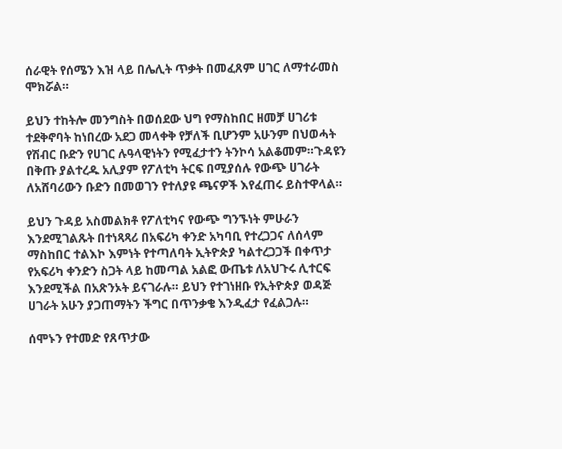ሰራዊት የሰሜን እዝ ላይ በሌሊት ጥቃት በመፈጸም ሀገር ለማተራመስ ሞክሯል።

ይህን ተከትሎ መንግስት በወሰደው ህግ የማስከበር ዘመቻ ሀገሪቱ ተደቅኖባት ከነበረው አደጋ መላቀቅ የቻለች ቢሆንም አሁንም በህወሓት የሽብር ቡድን የሀገር ሉዓላዊነትን የሚፈታተን ትንኮሳ አልቆመም።ጉዳዩን በቅጡ ያልተረዱ አሊያም የፖለቲካ ትርፍ በሚያሰሉ የውጭ ሀገራት ለአሸባሪውን ቡድን በመወገን የተለያዩ ጫናዎች እየፈጠሩ ይስተዋላል።

ይህን ጉዳይ አስመልክቶ የፖለቲካና የውጭ ግንኙነት ምሁራን እንደሚገልጹት በተነጻጻሪ በአፍሪካ ቀንድ አካባቢ የተረጋጋና ለሰላም ማስከበር ተልእኮ እምነት የተጣለባት ኢትዮጵያ ካልተረጋጋች በቀጥታ የአፍሪካ ቀንድን ስጋት ላይ ከመጣል አልፎ ውጤቱ ለአህጉሩ ሊተርፍ እንደሚችል በአጽንኦት ይናገራሉ። ይህን የተገነዘቡ የኢትዮጵያ ወዳጅ ሀገራት አሁን ያጋጠማትን ችግር በጥንቃቄ እንዲፈታ የፈልጋሉ።

ሰሞኑን የተመድ የጸጥታው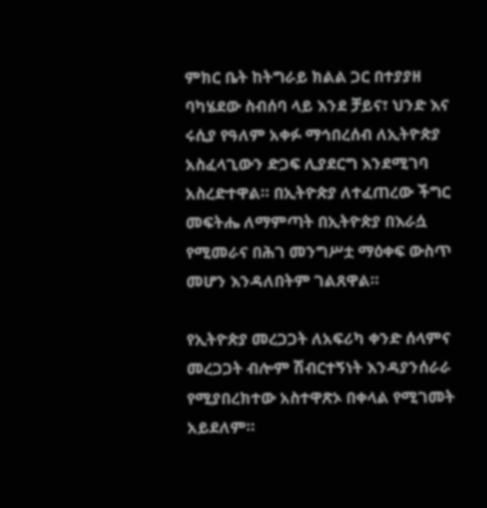ምክር ቤት ከትግራይ ክልል ጋር በተያያዘ ባካሄደው ስብሰባ ላይ እንደ ቻይና፣ ህንድ እና ሩሲያ የዓለም አቀፉ ማኅበረሰብ ለኢትዮጵያ አስፈላጊውን ድጋፍ ሊያደርግ እንደሚገባ አስረድተዋል። በኢትዮጵያ ለተፈጠረው ችግር መፍትሔ ለማምጣት በኢትዮጵያ በእራሷ የሚመራና በሕገ መንግሥቷ ማዕቀፍ ውስጥ መሆን እንዳለበትም ገልጸዋል።

የኢትዮጵያ መረጋጋት ለአፍሪካ ቀንድ ሰላምና መረጋጋት ብሎም ሽብርተኝነት እንዳያንሰራራ የሚያበረክተው አስተዋጽኦ በቀላል የሚገመት አይደለም።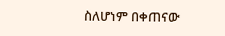ስለሆነም በቀጠናው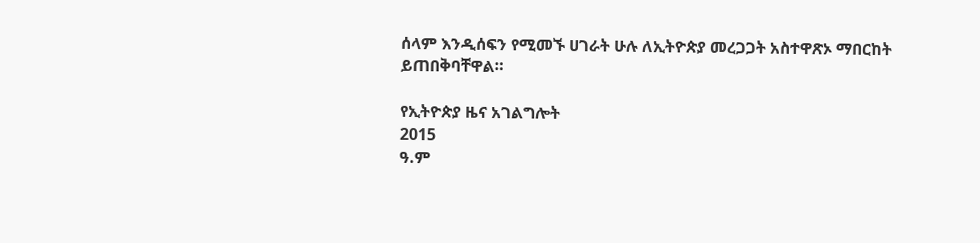ሰላም እንዲሰፍን የሚመኙ ሀገራት ሁሉ ለኢትዮጵያ መረጋጋት አስተዋጽኦ ማበርከት ይጠበቅባቸዋል።

የኢትዮጵያ ዜና አገልግሎት
2015
ዓ.ም